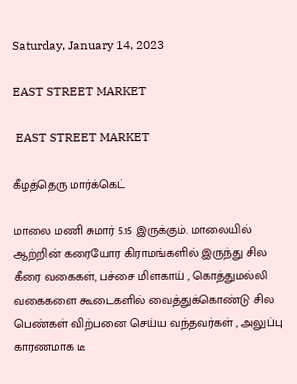Saturday, January 14, 2023

EAST STREET MARKET

 EAST STREET MARKET

கீழத்தெரு மார்க்கெட்

மாலை மணி சுமார் 5.15 இருக்கும். மாலையில்  ஆற்றின் கரையோர கிராமங்களில் இருந்து சில கீரை வகைகள், பச்சை மிளகாய் , கொத்துமல்லி வகைகளை கூடைகளில் வைத்துக்கொண்டு சில பெண்கள் விற்பனை செய்ய வந்தவர்கள் , அலுப்பு காரணமாக டீ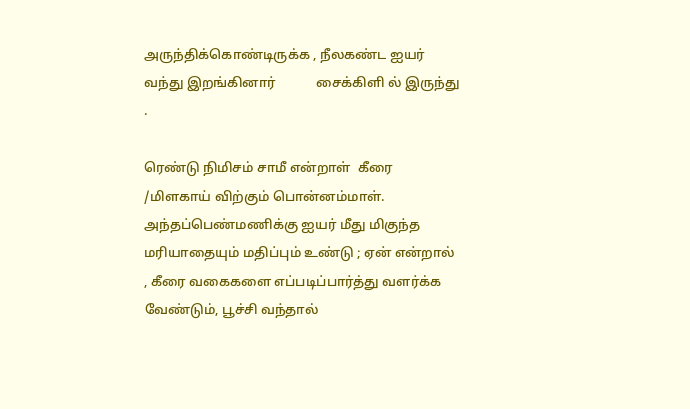அருந்திக்கொண்டிருக்க , நீலகண்ட ஐயர் வந்து இறங்கினார்            சைக்கிளி ல் இருந்து .

ரெண்டு நிமிசம் சாமீ என்றாள்  கீரை /மிளகாய் விற்கும் பொன்னம்மாள். அந்தப்பெண்மணிக்கு ஐயர் மீது மிகுந்த மரியாதையும் மதிப்பும் உண்டு ; ஏன் என்றால் , கீரை வகைகளை எப்படிப்பார்த்து வளர்க்க வேண்டும், பூச்சி வந்தால்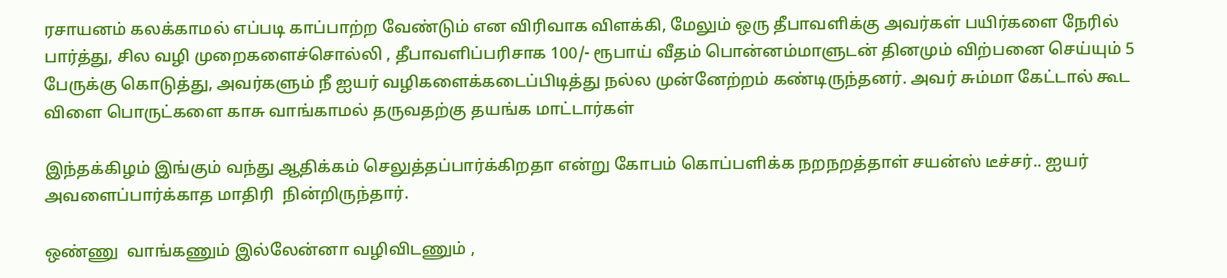ரசாயனம் கலக்காமல் எப்படி காப்பாற்ற வேண்டும் என விரிவாக விளக்கி, மேலும் ஒரு தீபாவளிக்கு அவர்கள் பயிர்களை நேரில் பார்த்து, சில வழி முறைகளைச்சொல்லி , தீபாவளிப்பரிசாக 100/- ரூபாய் வீதம் பொன்னம்மாளுடன் தினமும் விற்பனை செய்யும் 5 பேருக்கு கொடுத்து, அவர்களும் நீ ஐயர் வழிகளைக்கடைப்பிடித்து நல்ல முன்னேற்றம் கண்டிருந்தனர். அவர் சும்மா கேட்டால் கூட விளை பொருட்களை காசு வாங்காமல் தருவதற்கு தயங்க மாட்டார்கள்

இந்தக்கிழம் இங்கும் வந்து ஆதிக்கம் செலுத்தப்பார்க்கிறதா என்று கோபம் கொப்பளிக்க நறநறத்தாள் சயன்ஸ் டீச்சர்.. ஐயர் அவளைப்பார்க்காத மாதிரி  நின்றிருந்தார்.

ஒண்ணு  வாங்கணும் இல்லேன்னா வழிவிடணும் ,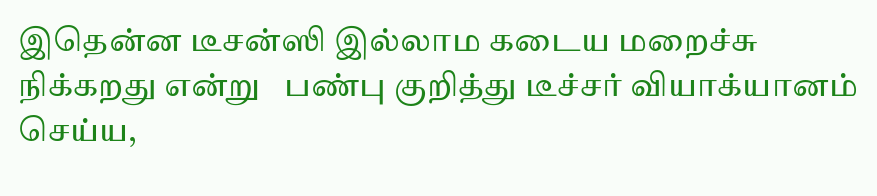இதென்ன டீசன்ஸி இல்லாம கடைய மறைச்சு நிக்கறது என்று   பண்பு குறித்து டீச்சர் வியாக்யானம் செய்ய,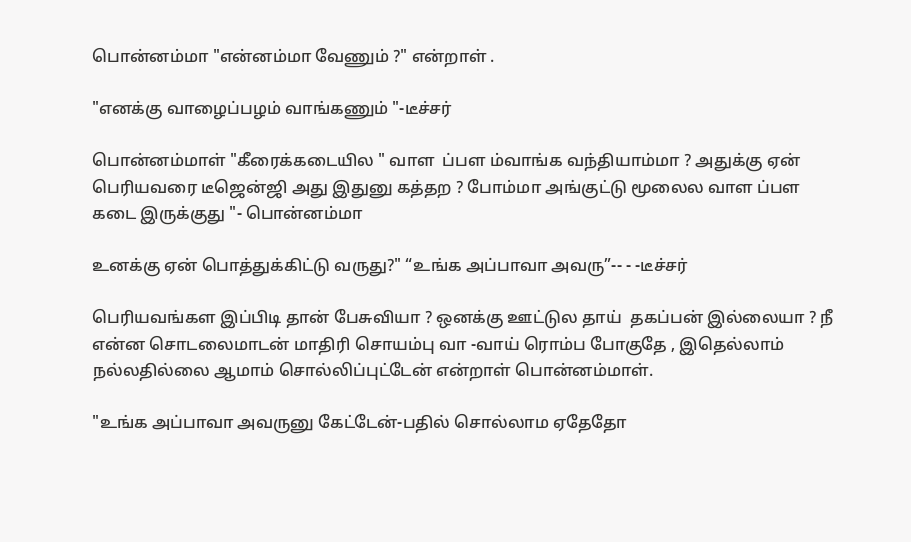பொன்னம்மா "என்னம்மா வேணும் ?" என்றாள் .

"எனக்கு வாழைப்பழம் வாங்கணும் "-டீச்சர்

பொன்னம்மாள் "கீரைக்கடையில " வாள  ப்பள ம்வாங்க வந்தியாம்மா ? அதுக்கு ஏன் பெரியவரை டீஜென்ஜி அது இதுனு கத்தற ? போம்மா அங்குட்டு மூலைல வாள ப்பள  கடை இருக்குது "- பொன்னம்மா

உனக்கு ஏன் பொத்துக்கிட்டு வருது?" “உங்க அப்பாவா அவரு”-- - -டீச்சர்

பெரியவங்கள இப்பிடி தான் பேசுவியா ? ஒனக்கு ஊட்டுல தாய்  தகப்பன் இல்லையா ? நீ என்ன சொடலைமாடன் மாதிரி சொயம்பு வா -வாய் ரொம்ப போகுதே , இதெல்லாம் நல்லதில்லை ஆமாம் சொல்லிப்புட்டேன் என்றாள் பொன்னம்மாள்.

"உங்க அப்பாவா அவருனு கேட்டேன்-பதில் சொல்லாம ஏதேதோ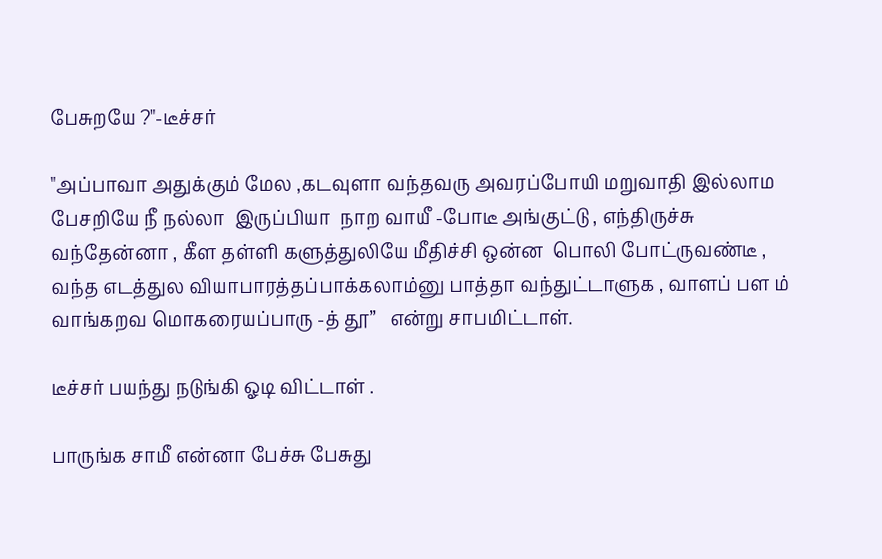பேசுறயே ?"-டீச்சர்

"அப்பாவா அதுக்கும் மேல ,கடவுளா வந்தவரு அவரப்போயி மறுவாதி இல்லாம பேசறியே நீ நல்லா  இருப்பியா  நாற வாயீ -போடீ அங்குட்டு , எந்திருச்சு வந்தேன்னா , கீள தள்ளி களுத்துலியே மீதிச்சி ஒன்ன  பொலி போட்ருவண்டீ , வந்த எடத்துல வியாபாரத்தப்பாக்கலாம்னு பாத்தா வந்துட்டாளுக , வாளப் பள ம் வாங்கறவ மொகரையப்பாரு -த் தூ”   என்று சாபமிட்டாள்.

டீச்சர் பயந்து நடுங்கி ஓடி விட்டாள் .

பாருங்க சாமீ என்னா பேச்சு பேசுது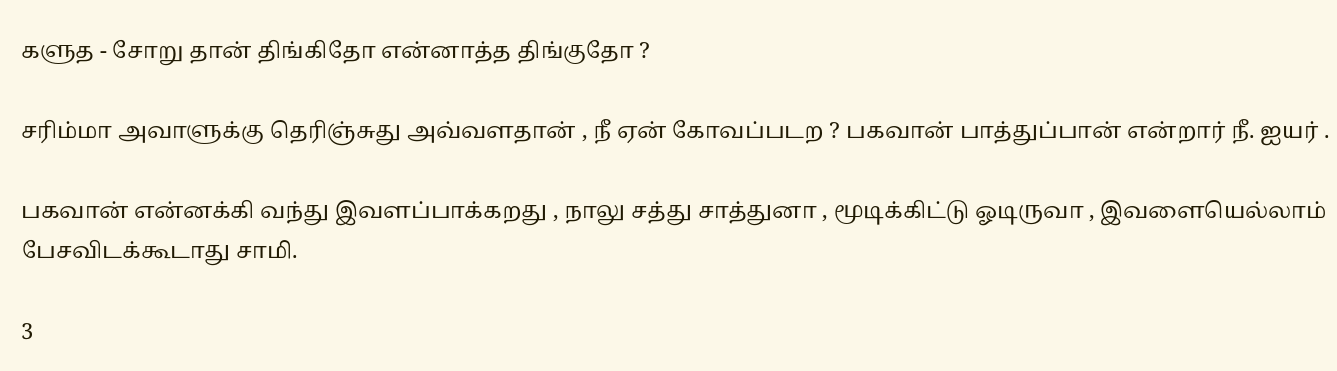களுத - சோறு தான் திங்கிதோ என்னாத்த திங்குதோ ?

சரிம்மா அவாளுக்கு தெரிஞ்சுது அவ்வளதான் , நீ ஏன் கோவப்படற ? பகவான் பாத்துப்பான் என்றார் நீ. ஐயர் .

பகவான் என்னக்கி வந்து இவளப்பாக்கறது , நாலு சத்து சாத்துனா , மூடிக்கிட்டு ஓடிருவா , இவளையெல்லாம் பேசவிடக்கூடாது சாமி.

3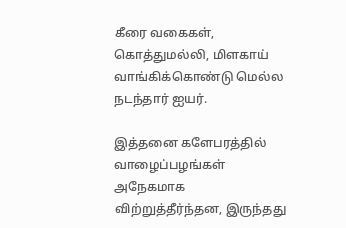கீரை வகைகள், கொத்துமல்லி, மிளகாய் வாங்கிக்கொண்டு மெல்ல நடந்தார் ஐயர்.

இத்தனை களேபரத்தில் வாழைப்பழங்கள் அநேகமாக விற்றுத்தீர்ந்தன, இருந்தது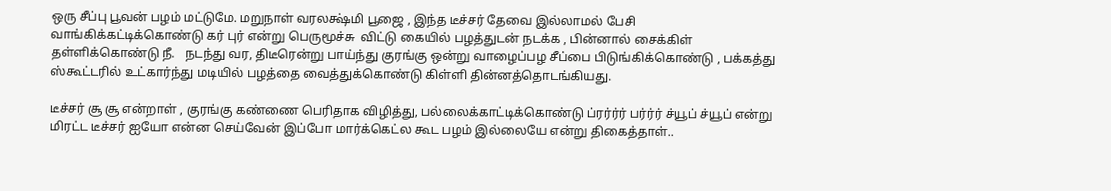ஒரு சீப்பு பூவன் பழம் மட்டுமே. மறுநாள் வரலக்ஷ்மி பூஜை , இந்த டீச்சர் தேவை இல்லாமல் பேசி வாங்கிக்கட்டிக்கொண்டு கர் புர் என்று பெருமூச்சு  விட்டு கையில் பழத்துடன் நடக்க , பின்னால் சைக்கிள் தள்ளிக்கொண்டு நீ.   நடந்து வர, திடீரென்று பாய்ந்து குரங்கு ஒன்று வாழைப்பழ சீப்பை பிடுங்கிக்கொண்டு , பக்கத்து ஸ்கூட்டரில் உட்கார்ந்து மடியில் பழத்தை வைத்துக்கொண்டு கிள்ளி தின்னத்தொடங்கியது.

டீச்சர் சூ சூ என்றாள் , குரங்கு கண்ணை பெரிதாக விழித்து, பல்லைக்காட்டிக்கொண்டு ப்ரர்ர்ர் பர்ர்ர் ச்யூப் ச்யூப் என்று மிரட்ட டீச்சர் ஐயோ என்ன செய்வேன் இப்போ மார்க்கெட்ல கூட பழம் இல்லையே என்று திகைத்தாள்..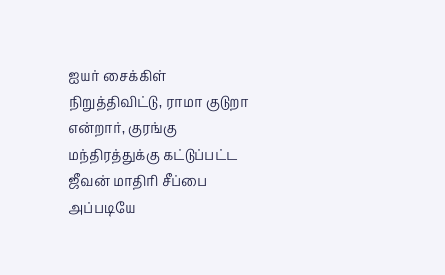ஐயர் சைக்கிள் நிறுத்திவிட்டு, ராமா குடுறா என்றார், குரங்கு மந்திரத்துக்கு கட்டுப்பட்ட ஜீவன் மாதிரி சீப்பை அப்படியே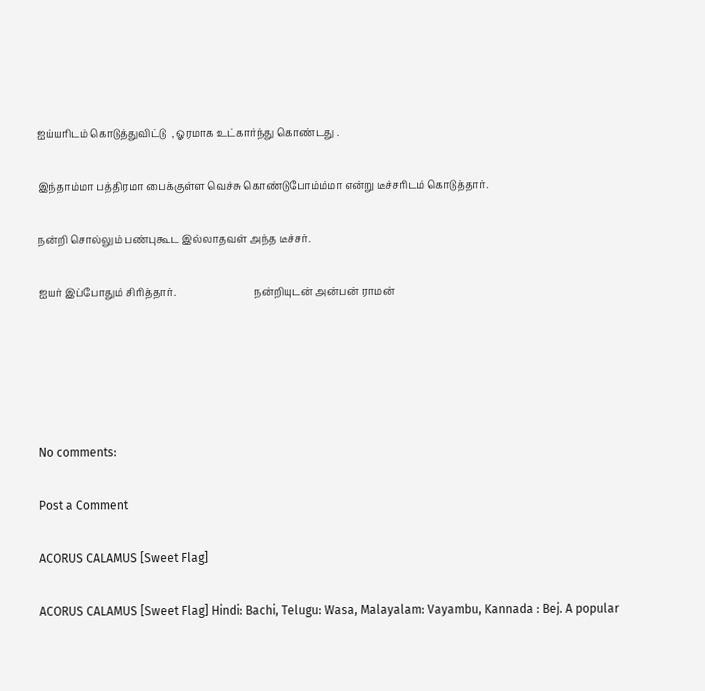ஐய்யரிடம் கொடுத்துவிட்டு  , ஓரமாக உட்கார்ந்து கொண்டது .

இந்தாம்மா பத்திரமா பைக்குள்ள வெச்சு கொண்டுபோம்ம்மா என்று டீச்சரிடம் கொடுத்தார்.

நன்றி சொல்லும் பண்புகூட இல்லாதவள் அந்த டீச்சர்.

ஐயர் இப்போதும் சிரித்தார்.                               நன்றியுடன் அன்பன் ராமன்





No comments:

Post a Comment

ACORUS CALAMUS [Sweet Flag]

ACORUS CALAMUS [Sweet Flag] Hindi: Bachi, Telugu: Wasa, Malayalam: Vayambu, Kannada : Bej. A popular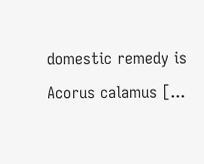domestic remedy is Acorus calamus [...